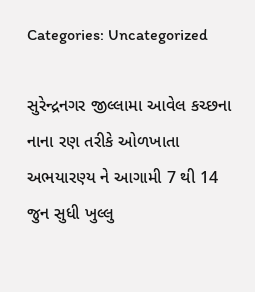Categories: Uncategorized

સુરેન્દ્રનગર જીલ્લામા આવેલ કચ્છના નાના રણ તરીકે ઓળખાતા અભયારણ્ય ને આગામી 7 થી 14 જુન સુધી ખુલ્લુ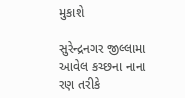મુકાશે

સુરેન્દ્રનગર જીલ્લામા આવેલ કચ્છના નાના રણ તરીકે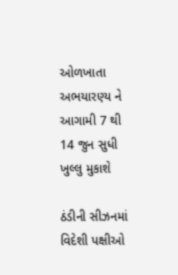ઓળખાતા અભયારણ્ય ને આગામી 7 થી 14 જુન સુધી ખુલ્લુ મુકાશે

ઠંડીની સીઝનમાં વિદેશી પક્ષીઓ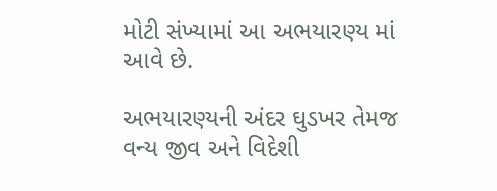મોટી સંખ્યામાં આ અભયારણ્ય માં આવે છે.

અભયારણ્યની અંદર ઘુડખર તેમજ વન્ય જીવ અને વિદેશી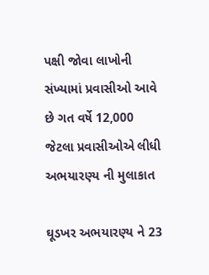પક્ષી જોવા લાખોની સંખ્યામાં પ્રવાસીઓ આવે છે ગત વર્ષે 12,000 જેટલા પ્રવાસીઓએ લીધી અભયારણ્ય ની મુલાકાત

ઘૂડખર અભયારણ્ય ને 23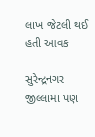લાખ જેટલી થઈ હતી આવક

સુરેન્દ્રનગર જીલ્લામા પણ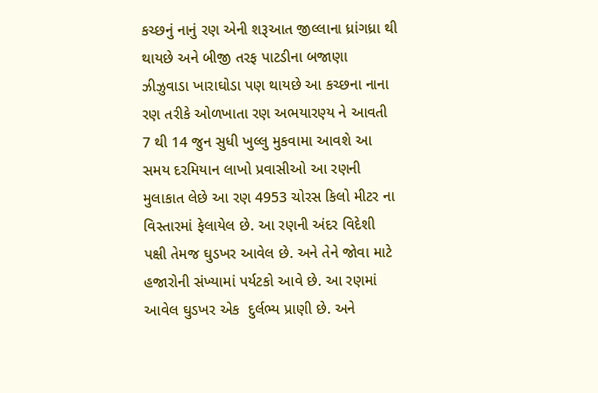કચ્છનું નાનું રણ એની શરૂઆત જીલ્લાના ધ્રાંગધ્રા થી થાયછે અને બીજી તરફ પાટડીના બજાણા ઝીઝુવાડા ખારાઘોડા પણ થાયછે આ કચ્છના નાના રણ તરીકે ઓળખાતા રણ અભયારણ્ય ને આવતી 7 થી 14 જુન સુધી ખુલ્લુ મુકવામા આવશે આ સમય દરમિયાન લાખો પ્રવાસીઓ આ રણની મુલાકાત લેછે આ રણ 4953 ચોરસ કિલો મીટર ના વિસ્તારમાં ફેલાયેલ છે. આ રણની અંદર વિદેશી પક્ષી તેમજ ઘુડખર આવેલ છે. અને તેને જોવા માટે હજારોની સંખ્યામાં પર્યટકો આવે છે. આ રણમાં આવેલ ઘુડખર એક  દુર્લભ્ય પ્રાણી છે. અને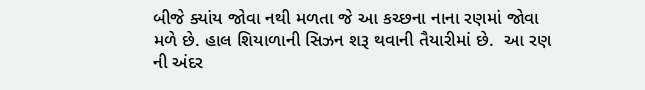બીજે ક્યાંય જોવા નથી મળતા જે આ કચ્છના નાના રણમાં જોવા મળે છે. હાલ શિયાળાની સિઝન શરૂ થવાની તૈયારીમાં છે.  આ રણ ની અંદર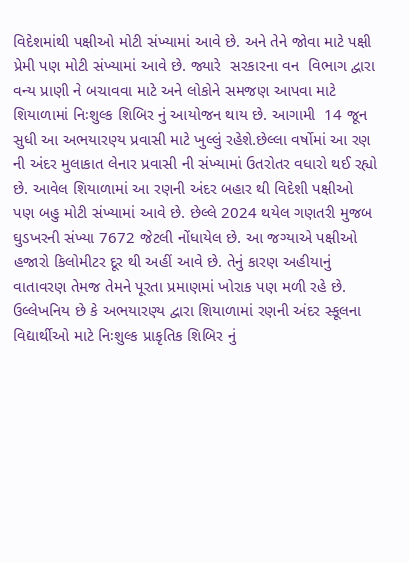વિદેશમાંથી પક્ષીઓ મોટી સંખ્યામાં આવે છે. અને તેને જોવા માટે પક્ષી પ્રેમી પણ મોટી સંખ્યામાં આવે છે. જ્યારે  સરકારના વન  વિભાગ દ્વારા વન્ય પ્રાણી ને બચાવવા માટે અને લોકોને સમજણ આપવા માટે  શિયાળામાં નિઃશુલ્ક શિબિર નું આયોજન થાય છે. આગામી  14 જૂન સુધી આ અભયારણ્ય પ્રવાસી માટે ખુલ્લું રહેશે.છેલ્લા વર્ષોમાં આ રણ ની અંદર મુલાકાત લેનાર પ્રવાસી ની સંખ્યામાં ઉતરોતર વધારો થઈ રહ્યો છે. આવેલ શિયાળામાં આ રણની અંદર બહાર થી વિદેશી પક્ષીઓ પણ બહુ મોટી સંખ્યામાં આવે છે. છેલ્લે 2024 થયેલ ગણતરી મુજબ ઘુડખરની સંખ્યા 7672 જેટલી નોંધાયેલ છે. આ જગ્યાએ પક્ષીઓ હજારો કિલોમીટર દૂર થી અહીં આવે છે. તેનું કારણ અહીયાનું વાતાવરણ તેમજ તેમને પૂરતા પ્રમાણમાં ખોરાક પણ મળી રહે છે. ઉલ્લેખનિય છે કે અભયારણ્ય દ્વારા શિયાળામાં રણની અંદર સ્કૂલના વિદ્યાર્થીઓ માટે નિઃશુલ્ક પ્રાકૃતિક શિબિર નું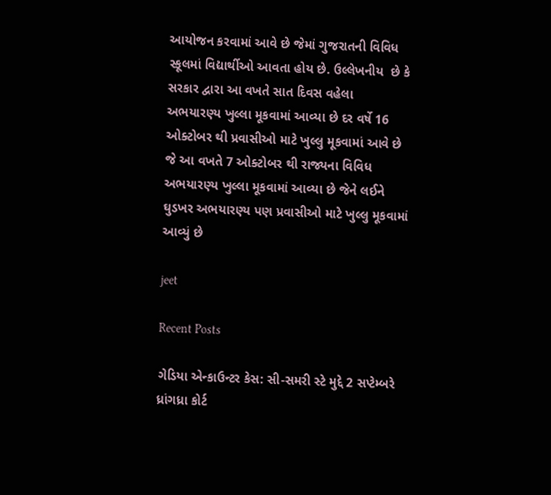આયોજન કરવામાં આવે છે જેમાં ગુજરાતની વિવિધ સ્કૂલમાં વિદ્યાર્થીઓ આવતા હોય છે. ઉલ્લેખનીય  છે કે સરકાર દ્વારા આ વખતે સાત દિવસ વહેલા  અભયારણ્ય ખુલ્લા મૂકવામાં આવ્યા છે દર વર્ષે 16 ઓક્ટોબર થી પ્રવાસીઓ માટે ખુલ્લુ મૂકવામાં આવે છે જે આ વખતે 7 ઓક્ટોબર થી રાજ્યના વિવિધ અભયારણ્ય ખુલ્લા મૂકવામાં આવ્યા છે જેને લઈને ઘુડખર અભયારણ્ય પણ પ્રવાસીઓ માટે ખુલ્લુ મૂકવામાં આવ્યું છે

jeet

Recent Posts

ગેડિયા એન્કાઉન્ટર કેસ: સી-સમરી સ્ટે મુદ્દે 2 સપ્ટેમ્બરે ધ્રાંગધ્રા કોર્ટ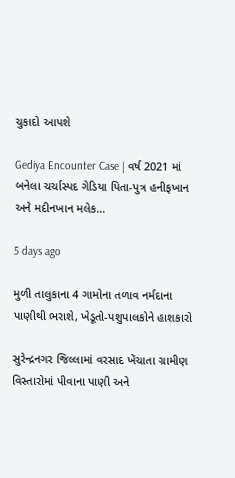ચુકાદો આપશે

Gediya Encounter Case | વર્ષ 2021 માં બનેલા ચર્ચાસ્પદ ગેડિયા પિતા-પુત્ર હનીફખાન અને મદીનખાન મલેક…

5 days ago

મુળી તાલુકાના 4 ગામોના તળાવ નર્મદાના પાણીથી ભરાશે, ખેડૂતો-પશુપાલકોને હાશકારો

સુરેન્દ્રનગર જિલ્લામાં વરસાદ ખેંચાતા ગ્રામીણ વિસ્તારોમાં પીવાના પાણી અને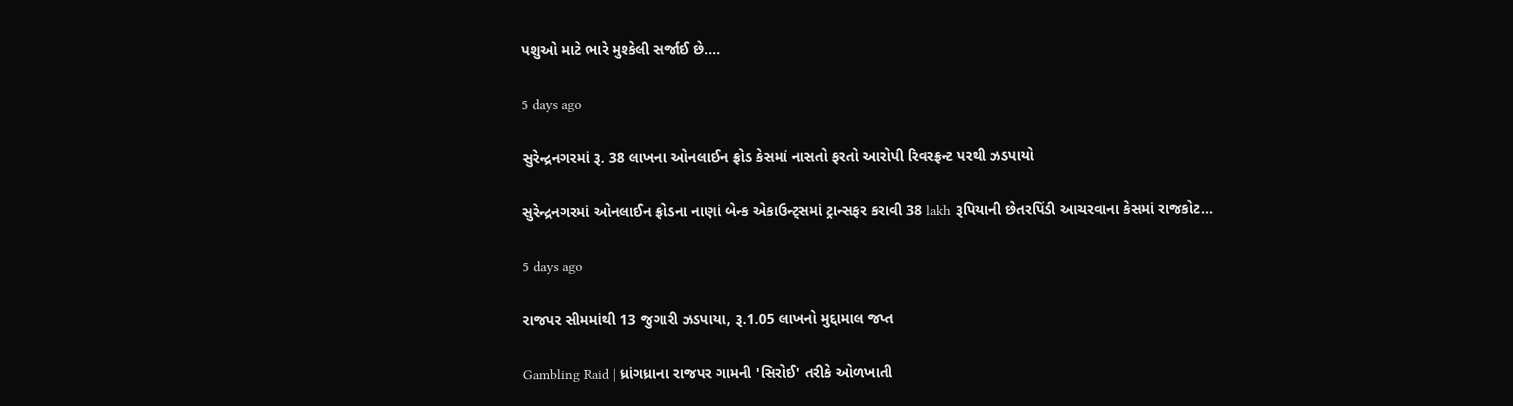પશુઓ માટે ભારે મુશ્કેલી સર્જાઈ છે.…

5 days ago

સુરેન્દ્રનગરમાં રૂ. 38 લાખના ઓનલાઈન ફ્રોડ કેસમાં નાસતો ફરતો આરોપી રિવરફ્રન્ટ પરથી ઝડપાયો

સુરેન્દ્રનગરમાં ઓનલાઈન ફ્રોડના નાણાં બેન્ક એકાઉન્ટ્સમાં ટ્રાન્સફર કરાવી 38 lakh રૂપિયાની છેતરપિંડી આચરવાના કેસમાં રાજકોટ…

5 days ago

રાજપર સીમમાંથી 13 જુગારી ઝડપાયા, રૂ.1.05 લાખનો મુદ્દામાલ જપ્ત

Gambling Raid | ધ્રાંગધ્રાના રાજપર ગામની 'સિરોઈ' તરીકે ઓળખાતી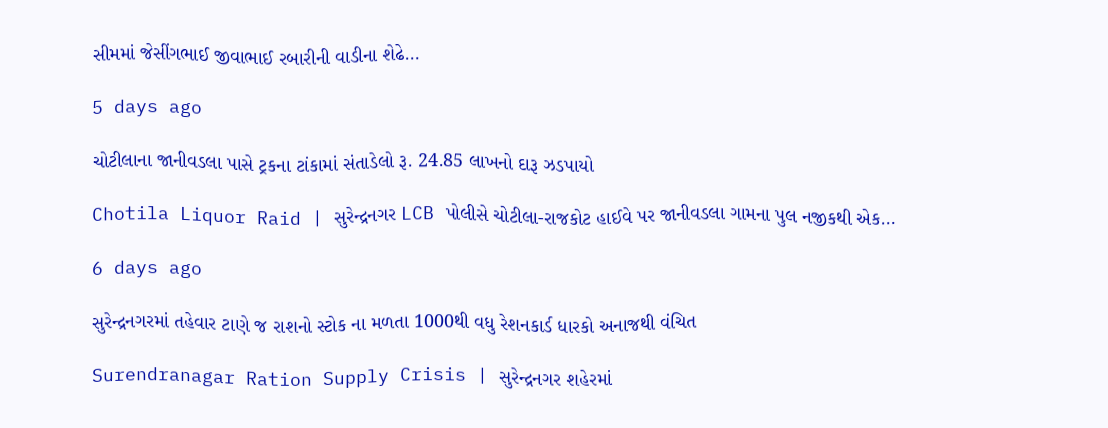સીમમાં જેસીંગભાઈ જીવાભાઈ રબારીની વાડીના શેઢે…

5 days ago

ચોટીલાના જાનીવડલા પાસે ટ્રકના ટાંકામાં સંતાડેલો રૂ. 24.85 લાખનો દારૂ ઝડપાયો

Chotila Liquor Raid | સુરેન્દ્રનગર LCB પોલીસે ચોટીલા-રાજકોટ હાઈવે પર જાનીવડલા ગામના પુલ નજીકથી એક…

6 days ago

સુરેન્દ્રનગરમાં તહેવાર ટાણે જ રાશનો સ્ટોક ના મળતા 1000થી વધુ રેશનકાર્ડ ધારકો અનાજથી વંચિત

Surendranagar Ration Supply Crisis | સુરેન્દ્રનગર શહેરમાં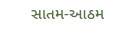સાતમ-આઠમ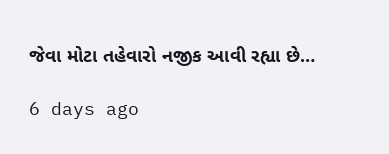જેવા મોટા તહેવારો નજીક આવી રહ્યા છે…

6 days ago